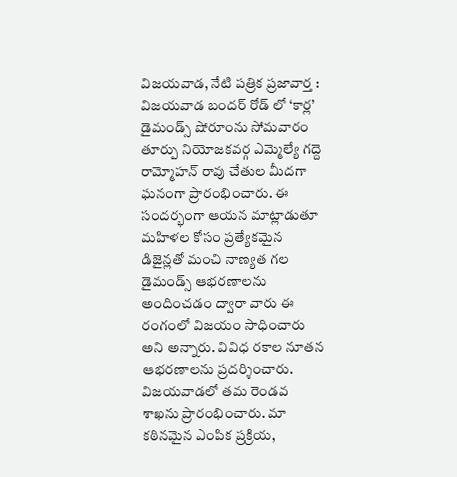విజయవాడ, నేటి పత్రిక ప్రజావార్త :
విజయవాడ బందర్ రోడ్ లో ‘కార్ల’ డైమండ్స్ షోరూంను సోమవారం తూర్పు నియోజకవర్గ ఎమ్మెల్యే గద్దె రామ్మోహన్ రావు చేతుల మీదగా ఘనంగా ప్రారంభించారు. ఈ సందర్భంగా ఆయన మాట్లాడుతూ మహిళల కోసం ప్రత్యేకమైన డిజైన్లతో మంచి నాణ్యత గల డైమండ్స్ ఆభరణాలను అందించడం ద్వారా వారు ఈ రంగంలో విజయం సాధించారు అని అన్నారు. వివిధ రకాల నూతన ఆభరణాలను ప్రదర్శించారు. విజయవాడలో తమ రెండవ శాఖను ప్రారంభించారు. మా కఠినమైన ఎంపిక ప్రక్రియ,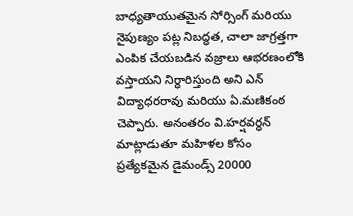బాధ్యతాయుతమైన సోర్సింగ్ మరియు నైపుణ్యం పట్ల నిబద్ధత, చాలా జాగ్రత్తగా ఎంపిక చేయబడిన వజ్రాలు ఆభరణంలోకి వస్తాయని నిర్ధారిస్తుంది అని ఎన్ విద్యాధరరావు మరియు ఏ.మణికంఠ చెప్పారు. అనంతరం వి.హర్షవర్ధన్ మాట్లాడుతూ మహిళల కోసం ప్రత్యేకమైన డైమండ్స్ 20000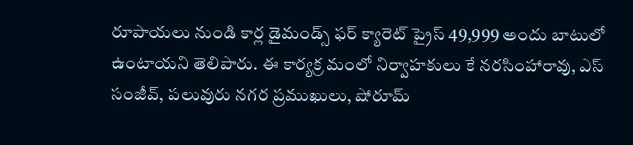రూపాయలు నుండి కార్ల డైమండ్స్ ఫర్ క్యారెట్ ప్రైస్ 49,999 అందు బాటులో ఉంటాయని తెలిపారు. ఈ కార్యక్ర మంలో నిర్వాహకులు కే నరసింహారావు, ఎస్ సంజీవ్, పలువురు నగర ప్రముఖులు, షోరూమ్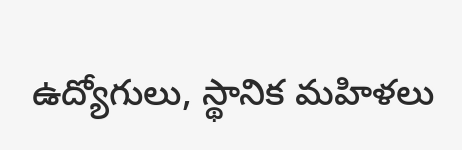ఉద్యోగులు, స్థానిక మహిళలు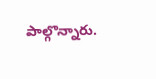పాల్గొన్నారు.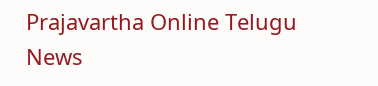Prajavartha Online Telugu News